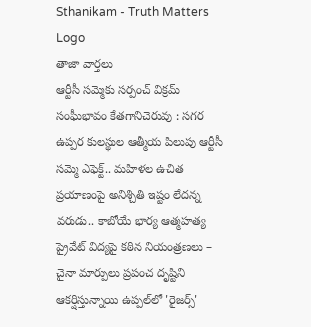Sthanikam - Truth Matters
Logo
తాజా వార్తలు
ఆర్టీసీ సమ్మెకు సర్పంచ్ విక్రమ్ సంఘీభావం కేతగానిచెరువు : సగర ఉప్పర కులస్థుల ఆత్మీయ పిలుపు ఆర్టీసీ సమ్మె ఎఫెక్ట్.. మహిళల ఉచిత ప్రయాణంపై అనిశ్చితి ఇష్టం లేదన్న వరుడు.. కాబోయే భార్య ఆత్మహత్య ప్రైవేట్ విద్యపై కఠిన నియంత్రణలు – చైనా మార్పులు ప్రపంచ దృష్టిని ఆకర్షిస్తున్నాయి ఉప్పల్‌లో 'రైజర్స్'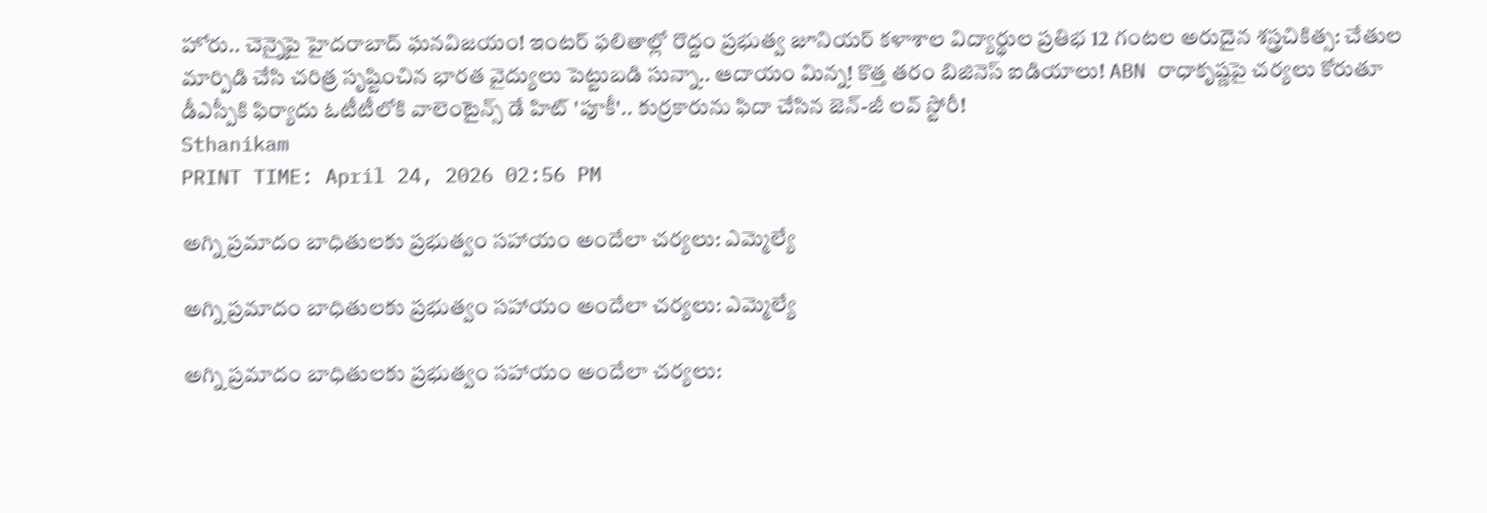హోరు.. చెన్నైపై హైదరాబాద్ ఘనవిజయం! ఇంటర్ ఫలితాల్లో రొద్దం ప్రభుత్వ జూనియర్ కళాశాల విద్యార్థుల ప్రతిభ 12 గంటల అరుదైన శస్త్రచికిత్స: చేతుల మార్పిడి చేసి చరిత్ర సృష్టించిన భారత వైద్యులు పెట్టుబడి సున్నా.. ఆదాయం మిన్న! కొత్త తరం బిజినెస్ ఐడియాలు! ABN రాధాకృష్ణపై చర్యలు కోరుతూ డీఎస్పీకి ఫిర్యాదు ఓటీటీలోకి వాలెంటైన్స్ డే హిట్ 'పూకీ'.. కుర్రకారును ఫిదా చేసిన జెన్-జీ లవ్ స్టోరీ!
Sthanikam
PRINT TIME: April 24, 2026 02:56 PM

అగ్ని ప్రమాదం బాధితులకు ప్రభుత్వం సహాయం అందేలా చర్యలు: ఎమ్మెల్యే

అగ్ని ప్రమాదం బాధితులకు ప్రభుత్వం సహాయం అందేలా చర్యలు: ఎమ్మెల్యే

అగ్ని ప్రమాదం బాధితులకు ప్రభుత్వం సహాయం అందేలా చర్యలు: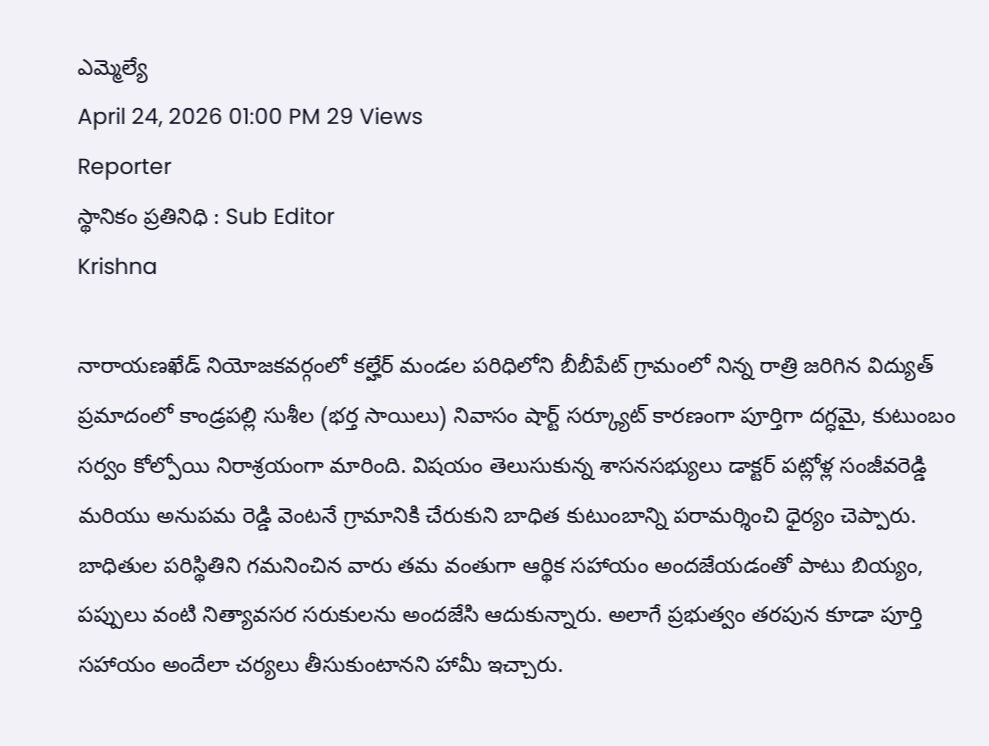ఎమ్మెల్యే
April 24, 2026 01:00 PM 29 Views
Reporter
స్థానికం ప్రతినిధి : Sub Editor
Krishna

నారాయణఖేడ్ నియోజకవర్గంలో కల్హేర్ మండల పరిధిలోని బీబీపేట్ గ్రామంలో నిన్న రాత్రి జరిగిన విద్యుత్ ప్రమాదంలో కాండ్రపల్లి సుశీల (భర్త సాయిలు) నివాసం షార్ట్ సర్క్యూట్ కారణంగా పూర్తిగా దగ్ధమై, కుటుంబం సర్వం కోల్పోయి నిరాశ్రయంగా మారింది. విషయం తెలుసుకున్న శాసనసభ్యులు డాక్టర్ పట్లోళ్ల సంజీవరెడ్డి మరియు అనుపమ రెడ్డి వెంటనే గ్రామానికి చేరుకుని బాధిత కుటుంబాన్ని పరామర్శించి ధైర్యం చెప్పారు. బాధితుల పరిస్థితిని గమనించిన వారు తమ వంతుగా ఆర్థిక సహాయం అందజేయడంతో పాటు బియ్యం, పప్పులు వంటి నిత్యావసర సరుకులను అందజేసి ఆదుకున్నారు. అలాగే ప్రభుత్వం తరపున కూడా పూర్తి సహాయం అందేలా చర్యలు తీసుకుంటానని హామీ ఇచ్చారు.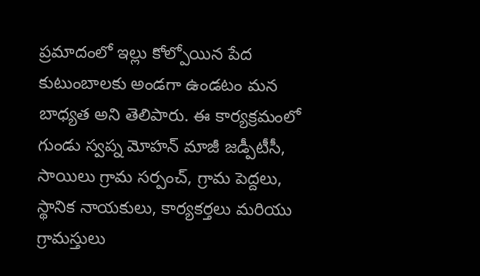ప్రమాదంలో ఇల్లు కోల్పోయిన పేద కుటుంబాలకు అండగా ఉండటం మన బాధ్యత అని తెలిపారు. ఈ కార్యక్రమంలో గుండు స్వప్న మోహన్ మాజీ జడ్పీటీసీ, సాయిలు గ్రామ సర్పంచ్, గ్రామ పెద్దలు, స్థానిక నాయకులు, కార్యకర్తలు మరియు గ్రామస్తులు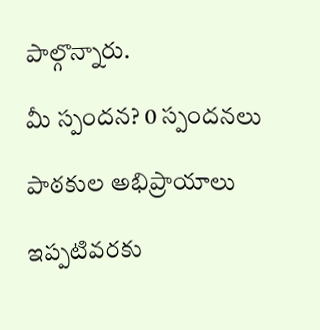పాల్గొన్నారు.

మీ స్పందన? 0 స్పందనలు

పాఠకుల అభిప్రాయాలు

ఇప్పటివరకు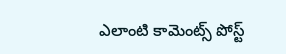ఎలాంటి కామెంట్స్ పోస్ట్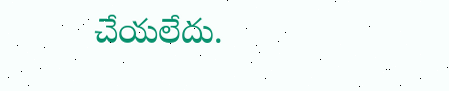చేయలేదు.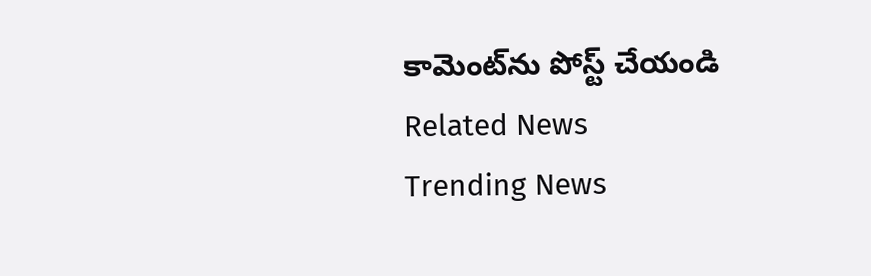కామెంట్‌ను పోస్ట్ చేయండి
Related News
Trending News